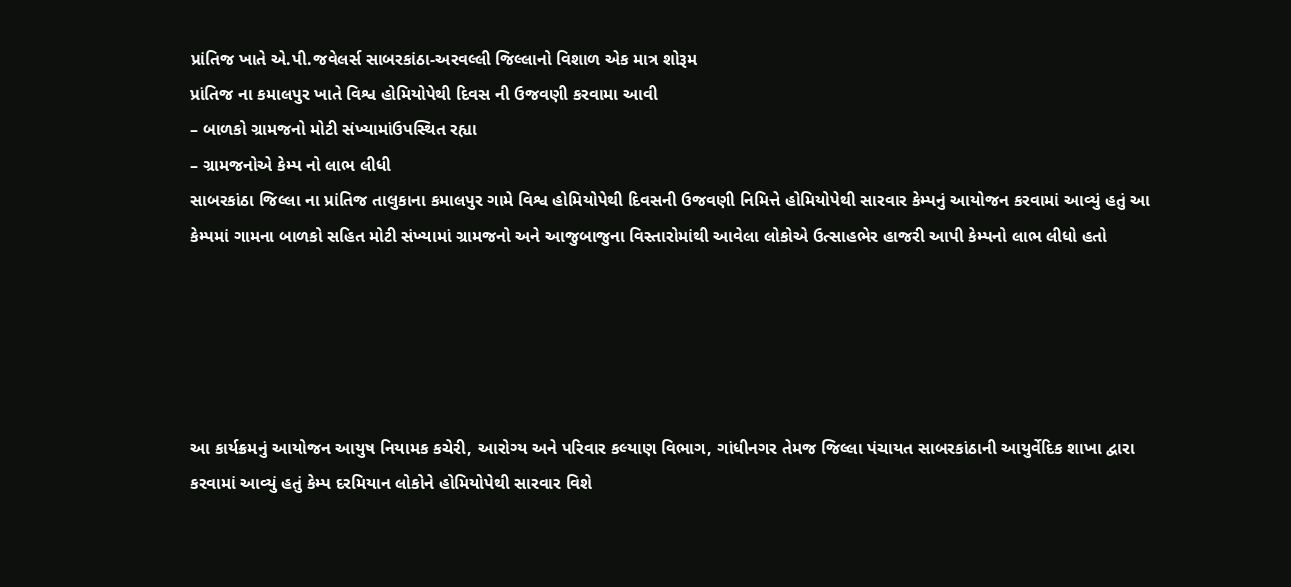પ્રાંતિજ ખાતે એ.પી.જવેલર્સ સાબરકાંઠા-અરવલ્લી જિલ્લાનો વિશાળ એક માત્ર શોરૂમ
પ્રાંતિજ ના કમાલપુર ખાતે વિશ્વ હોમિયોપેથી દિવસ ની ઉજવણી કરવામા આવી
– બાળકો ગ્રામજનો મોટી સંખ્યામાંઉપસ્થિત રહ્યા
– ગ્રામજનોએ કેમ્પ નો લાભ લીધી
સાબરકાંઠા જિલ્લા ના પ્રાંતિજ તાલુકાના કમાલપુર ગામે વિશ્વ હોમિયોપેથી દિવસની ઉજવણી નિમિત્તે હોમિયોપેથી સારવાર કેમ્પનું આયોજન કરવામાં આવ્યું હતું આ કેમ્પમાં ગામના બાળકો સહિત મોટી સંખ્યામાં ગ્રામજનો અને આજુબાજુના વિસ્તારોમાંથી આવેલા લોકોએ ઉત્સાહભેર હાજરી આપી કેમ્પનો લાભ લીધો હતો





આ કાર્યક્રમનું આયોજન આયુષ નિયામક કચેરી, આરોગ્ય અને પરિવાર કલ્યાણ વિભાગ, ગાંધીનગર તેમજ જિલ્લા પંચાયત સાબરકાંઠાની આયુર્વેદિક શાખા દ્વારા કરવામાં આવ્યું હતું કેમ્પ દરમિયાન લોકોને હોમિયોપેથી સારવાર વિશે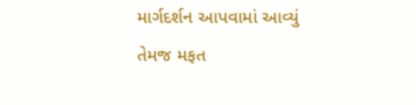માર્ગદર્શન આપવામાં આવ્યું તેમજ મફત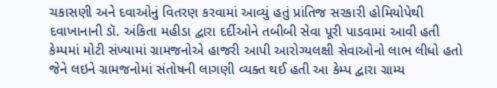ચકાસણી અને દવાઓનું વિતરણ કરવામાં આવ્યું હતું પ્રાંતિજ સરકારી હોમિયોપેથી દવાખાનાની ડૉ. અંકિતા મહીડા દ્વારા દર્દીઓને તબીબી સેવા પૂરી પાડવામાં આવી હતી કેમ્પમાં મોટી સંખ્યામાં ગ્રામજનોએ હાજરી આપી આરોગ્યલક્ષી સેવાઓનો લાભ લીધો હતો જેને લઇને ગ્રામજનોમાં સંતોષની લાગણી વ્યક્ત થઈ હતી આ કેમ્પ દ્વારા ગ્રામ્ય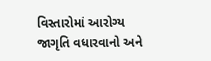વિસ્તારોમાં આરોગ્ય જાગૃતિ વધારવાનો અને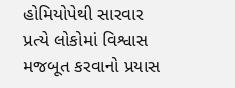હોમિયોપેથી સારવાર પ્રત્યે લોકોમાં વિશ્વાસ મજબૂત કરવાનો પ્રયાસ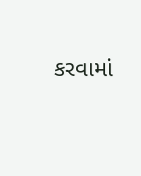કરવામાં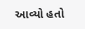આવ્યો હતો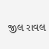જીલ રાવલ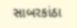સાબરકાંઠા